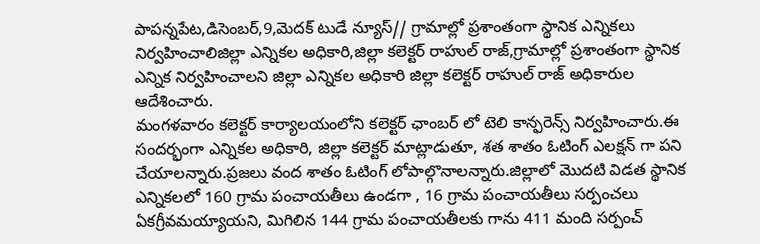పాపన్నపేట,డిసెంబర్,9,మెదక్ టుడే న్యూస్// గ్రామాల్లో ప్రశాంతంగా స్థానిక ఎన్నికలు నిర్వహించాలిజిల్లా ఎన్నికల అధికారి,జిల్లా కలెక్టర్ రాహుల్ రాజ్,గ్రామాల్లో ప్రశాంతంగా స్థానిక ఎన్నిక నిర్వహించాలని జిల్లా ఎన్నికల అధికారి జిల్లా కలెక్టర్ రాహుల్ రాజ్ అధికారుల ఆదేశించారు.
మంగళవారం కలెక్టర్ కార్యాలయంలోని కలెక్టర్ ఛాంబర్ లో టెలి కాన్ఫరెన్స్ నిర్వహించారు.ఈ సందర్భంగా ఎన్నికల అధికారి, జిల్లా కలెక్టర్ మాట్లాడుతూ, శత శాతం ఓటింగ్ ఎలక్షన్ గా పని చేయాలన్నారు.ప్రజలు వంద శాతం ఓటింగ్ లోపాల్గొనాలన్నారు.జిల్లాలో మొదటి విడత స్థానిక ఎన్నికలలో 160 గ్రామ పంచాయతీలు ఉండగా , 16 గ్రామ పంచాయతీలు సర్పంచలు ఏకగ్రీవమయ్యాయని, మిగిలిన 144 గ్రామ పంచాయతీలకు గాను 411 మంది సర్పంచ్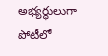అభ్యర్థులుగా పోటీలో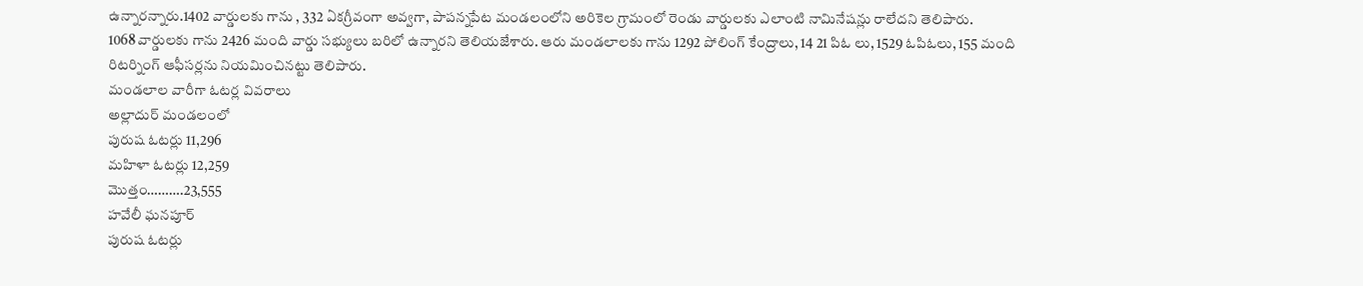ఉన్నారన్నారు.1402 వార్డులకు గాను , 332 ఏకగ్రీవంగా అవ్వగా, పాపన్నపేట మండలంలోని అరికెల గ్రామంలో రెండు వార్డులకు ఎలాంటి నామినేషన్లు రాలేదని తెలిపారు.
1068 వార్డులకు గాను 2426 మంది వార్డు సభ్యులు బరిలో ఉన్నారని తెలియజేశారు. ఆరు మండలాలకు గాను 1292 పోలింగ్ కేంద్రాలు, 14 21 పిఓ లు, 1529 ఓపిఓలు, 155 మంది రిటర్నింగ్ ఆఫీసర్లను నియమించినట్టు తెలిపారు.
మండలాల వారీగా ఓటర్ల వివరాలు
అల్లాదుర్ మండలంలో
పురుష ఓటర్లు 11,296
మహిళా ఓటర్లు 12,259
మొత్తం……….23,555
హవేలీ ఘనపూర్
పురుష ఓటర్లు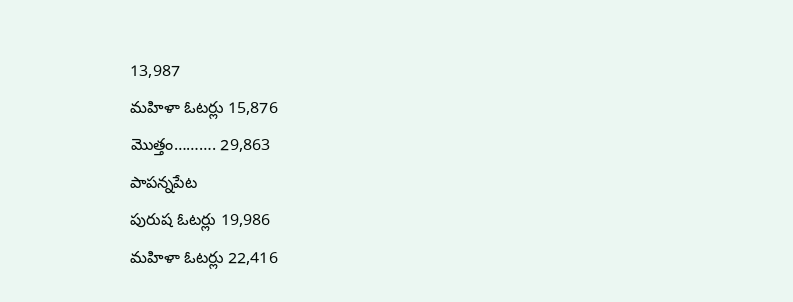13,987
మహిళా ఓటర్లు 15,876
మొత్తం………. 29,863
పాపన్నపేట
పురుష ఓటర్లు 19,986
మహిళా ఓటర్లు 22,416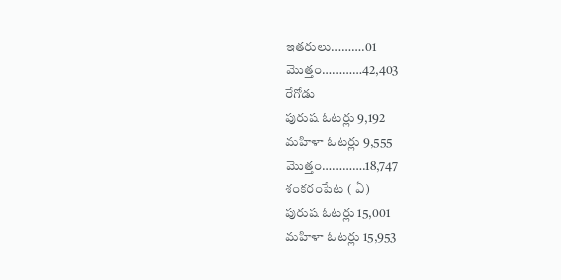ఇతరులు……….01
మొత్తం…………42,403
రేగోడు
పురుష ఓటర్లు 9,192
మహిళా ఓటర్లు 9,555
మొత్తం………….18,747
శంకరంపేట ( ఏ)
పురుష ఓటర్లు 15,001
మహిళా ఓటర్లు 15,953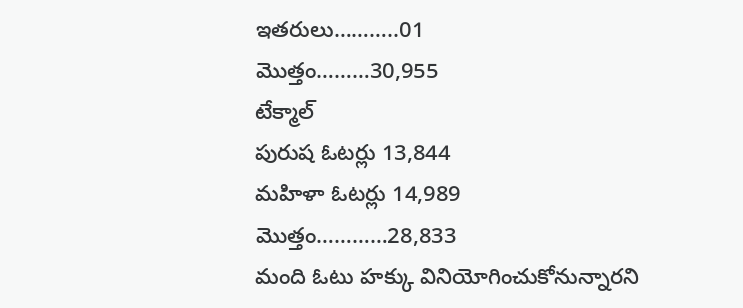ఇతరులు………..01
మొత్తం………30,955
టేక్మాల్
పురుష ఓటర్లు 13,844
మహిళా ఓటర్లు 14,989
మొత్తం…………28,833
మంది ఓటు హక్కు వినియోగించుకోనున్నారని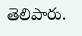తెలిపారు.